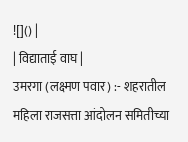![]() |
| विद्याताई वाघ |
उमरगा (लक्ष्मण पवार) :- शहरातील महिला राजसत्ता आंदोलन समितीच्या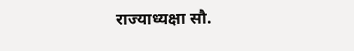राज्याध्यक्षा सौ.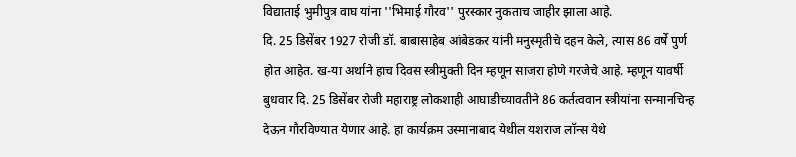विद्याताई भुमीपुत्र वाघ यांना ''भिमाई गौरव'' पुरस्कार नुकताच जाहीर झाला आहे.
दि. 25 डिसेंबर 1927 रोजी डॉ. बाबासाहेब आंबेडकर यांनी मनुस्मृतीचे दहन केले, त्यास 86 वर्षे पुर्ण होत आहेत. ख-या अर्थाने हाच दिवस स्त्रीमुक्ती दिन म्हणून साजरा होणे गरजेचे आहे. म्हणून यावर्षी बुधवार दि. 25 डिसेंबर रोजी महाराष्ट्र लोकशाही आघाडीच्यावतीने 86 कर्तत्ववान स्त्रीयांना सन्मानचिन्ह देऊन गौरविण्यात येणार आहे. हा कार्यक्रम उस्मानाबाद येथील यशराज लॉन्स येथे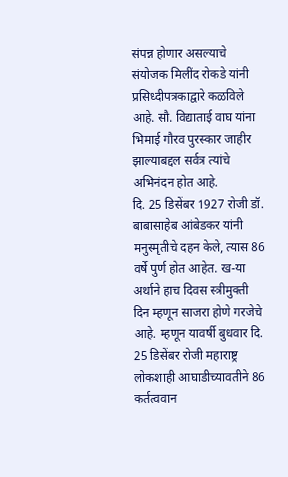संपन्न होणार असल्याचे संयोजक मिलींद रोकडे यांनी प्रसिध्दीपत्रकाद्वारे कळविले आहे. सौ. विद्याताई वाघ यांना भिमाई गौरव पुरस्कार जाहीर झाल्याबद्दल सर्वत्र त्यांचे अभिनंदन होत आहे.
दि. 25 डिसेंबर 1927 रोजी डॉ. बाबासाहेब आंबेडकर यांनी मनुस्मृतीचे दहन केले, त्यास 86 वर्षे पुर्ण होत आहेत. ख-या अर्थाने हाच दिवस स्त्रीमुक्ती दिन म्हणून साजरा होणे गरजेचे आहे. म्हणून यावर्षी बुधवार दि. 25 डिसेंबर रोजी महाराष्ट्र लोकशाही आघाडीच्यावतीने 86 कर्तत्ववान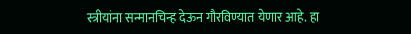स्त्रीयांना सन्मानचिन्ह देऊन गौरविण्यात येणार आहे. हा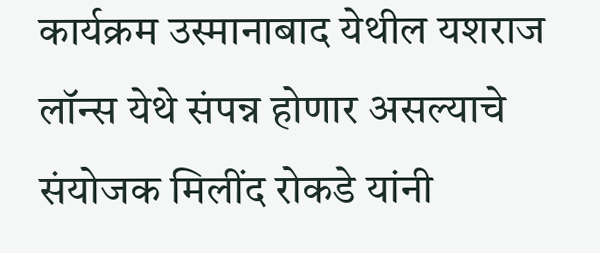कार्यक्रम उस्मानाबाद येथील यशराज लॉन्स येथे संपन्न होणार असल्याचे संयोजक मिलींद रोकडे यांनी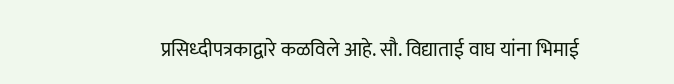प्रसिध्दीपत्रकाद्वारे कळविले आहे. सौ. विद्याताई वाघ यांना भिमाई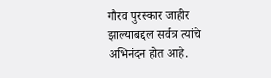गौरव पुरस्कार जाहीर झाल्याबद्दल सर्वत्र त्यांचे अभिनंदन होत आहे.